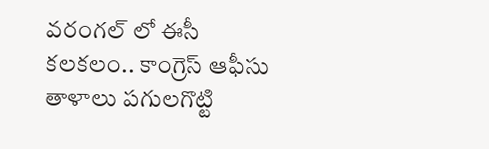వరంగల్ లో ఈసీ కలకలం.. కాంగ్రెస్ ఆఫీసు తాళాలు పగులగొట్టి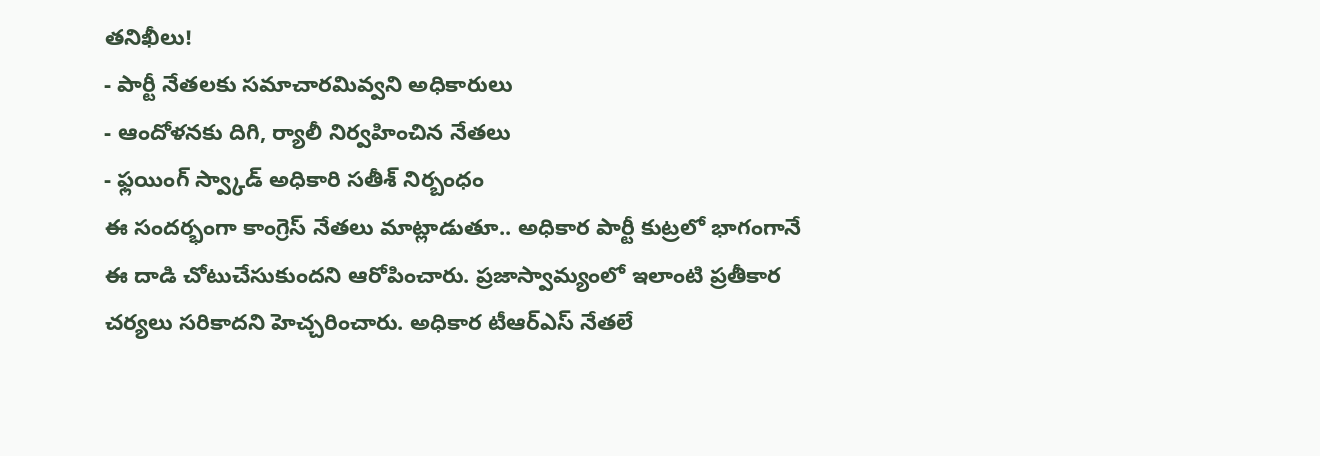తనిఖీలు!
- పార్టీ నేతలకు సమాచారమివ్వని అధికారులు
- ఆందోళనకు దిగి, ర్యాలీ నిర్వహించిన నేతలు
- ఫ్లయింగ్ స్వ్కాడ్ అధికారి సతీశ్ నిర్బంధం
ఈ సందర్భంగా కాంగ్రెస్ నేతలు మాట్లాడుతూ.. అధికార పార్టీ కుట్రలో భాగంగానే ఈ దాడి చోటుచేసుకుందని ఆరోపించారు. ప్రజాస్వామ్యంలో ఇలాంటి ప్రతీకార చర్యలు సరికాదని హెచ్చరించారు. అధికార టీఆర్ఎస్ నేతలే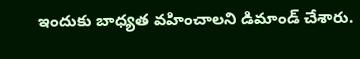ఇందుకు బాధ్యత వహించాలని డిమాండ్ చేశారు.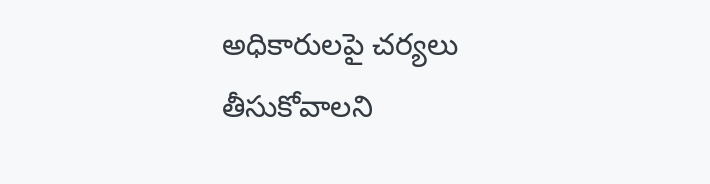అధికారులపై చర్యలు తీసుకోవాలని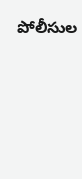పోలీసుల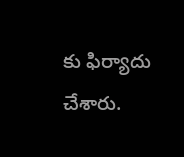కు ఫిర్యాదు చేశారు.